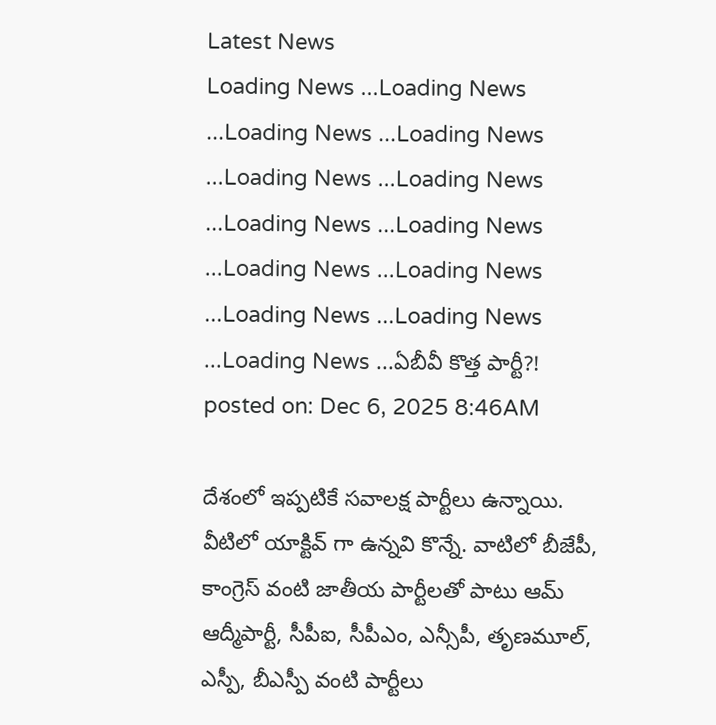Latest News
Loading News ...Loading News ...Loading News ...Loading News ...Loading News ...Loading News ...Loading News ...Loading News ...Loading News ...Loading News ...Loading News ...Loading News ...Loading News ...ఏబీవీ కొత్త పార్టీ?!
posted on: Dec 6, 2025 8:46AM

దేశంలో ఇప్పటికే సవాలక్ష పార్టీలు ఉన్నాయి. వీటిలో యాక్టివ్ గా ఉన్నవి కొన్నే. వాటిలో బీజేపీ, కాంగ్రెస్ వంటి జాతీయ పార్టీలతో పాటు ఆమ్ ఆద్మీపార్టీ, సీపీఐ, సీపీఎం, ఎన్సీపీ, తృణమూల్, ఎస్పీ, బీఎస్పీ వంటి పార్టీలు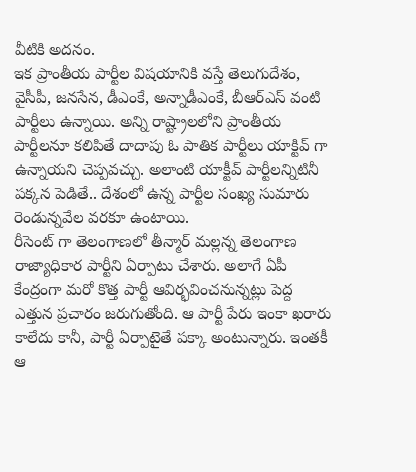వీటికి అదనం.
ఇక ప్రాంతీయ పార్టీల విషయానికి వస్తే తెలుగుదేశం, వైసీపీ, జనసేన, డీఎంకే, అన్నాడీఎంకే, బీఆర్ఎస్ వంటి పార్టీలు ఉన్నాయి. అన్ని రాష్ట్రాలలోని ప్రాంతీయ పార్టీలనూ కలిపితే దాదాపు ఓ పాతిక పార్టీలు యాక్టివ్ గా ఉన్నాయని చెప్పవచ్చు. అలాంటి యాక్టీవ్ పార్టీలన్నిటినీ పక్కన పెడితే.. దేశంలో ఉన్న పార్టీల సంఖ్య సుమారు రెండున్నవేల వరకూ ఉంటాయి.
రీసెంట్ గా తెలంగాణలో తీన్మార్ మల్లన్న తెలంగాణ రాజ్యాధికార పార్టీని ఏర్పాటు చేశారు. అలాగే ఏపీ కేంద్రంగా మరో కొత్త పార్టీ ఆవిర్భవించనున్నట్లు పెద్ద ఎత్తున ప్రచారం జరుగుతోంది. ఆ పార్టీ పేరు ఇంకా ఖరారు కాలేదు కానీ, పార్టీ ఏర్పాటైతే పక్కా అంటున్నారు. ఇంతకీ ఆ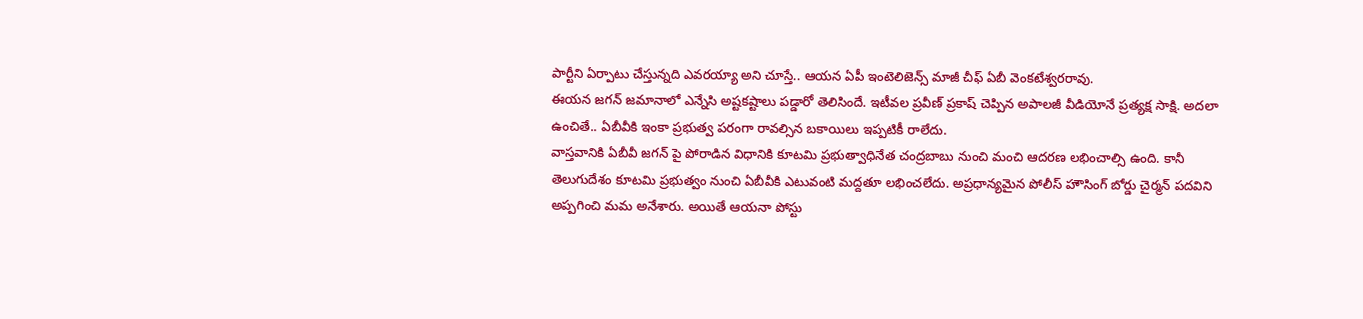పార్టీని ఏర్పాటు చేస్తున్నది ఎవరయ్యా అని చూస్తే.. ఆయన ఏపీ ఇంటెలిజెన్స్ మాజీ చీఫ్ ఏబీ వెంకటేశ్వరరావు.
ఈయన జగన్ జమానాలో ఎన్నేసి అష్టకష్టాలు పడ్డారో తెలిసిందే. ఇటీవల ప్రవీణ్ ప్రకాష్ చెప్పిన అపాలజీ వీడియోనే ప్రత్యక్ష సాక్షి. అదలా ఉంచితే.. ఏబీవీకి ఇంకా ప్రభుత్వ పరంగా రావల్సిన బకాయిలు ఇప్పటికీ రాలేదు.
వాస్తవానికి ఏబీవీ జగన్ పై పోరాడిన విధానికి కూటమి ప్రభుత్వాధినేత చంద్రబాబు నుంచి మంచి ఆదరణ లభించాల్సి ఉంది. కానీ తెలుగుదేశం కూటమి ప్రభుత్వం నుంచి ఏబీవీకి ఎటువంటి మద్దతూ లభించలేదు. అప్రధాన్యమైన పోలీస్ హౌసింగ్ బోర్డు చైర్మన్ పదవిని అప్పగించి మమ అనేశారు. అయితే ఆయనా పోస్టు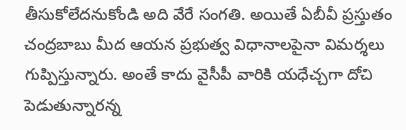తీసుకోలేదనుకోండి అది వేరే సంగతి. అయితే ఏబీవీ ప్రస్తుతం చంద్రబాబు మీద ఆయన ప్రభుత్వ విధానాలపైనా విమర్శలు గుప్పిస్తున్నారు. అంతే కాదు వైసీపీ వారికి యధేచ్చగా దోచి పెడుతున్నారన్న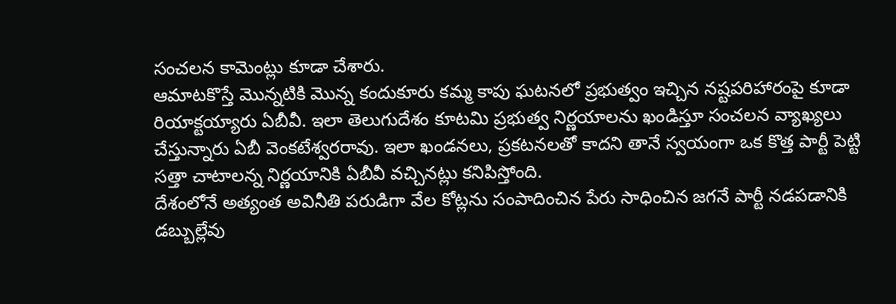సంచలన కామెంట్లు కూడా చేశారు.
ఆమాటకొస్తే మొన్నటికి మొన్న కందుకూరు కమ్మ కాపు ఘటనలో ప్రభుత్వం ఇచ్చిన నష్టపరిహారంపై కూడా రియాక్టయ్యారు ఏబీవీ. ఇలా తెలుగుదేశం కూటమి ప్రభుత్వ నిర్ణయాలను ఖండిస్తూ సంచలన వ్యాఖ్యలు చేస్తున్నారు ఏబీ వెంకటేశ్వరరావు. ఇలా ఖండనలు, ప్రకటనలతో కాదని తానే స్వయంగా ఒక కొత్త పార్టీ పెట్టి సత్తా చాటాలన్న నిర్ణయానికి ఏబీవీ వచ్చినట్లు కనిపిస్తోంది.
దేశంలోనే అత్యంత అవినీతి పరుడిగా వేల కోట్లను సంపాదించిన పేరు సాధించిన జగనే పార్టీ నడపడానికి డబ్బుల్లేవు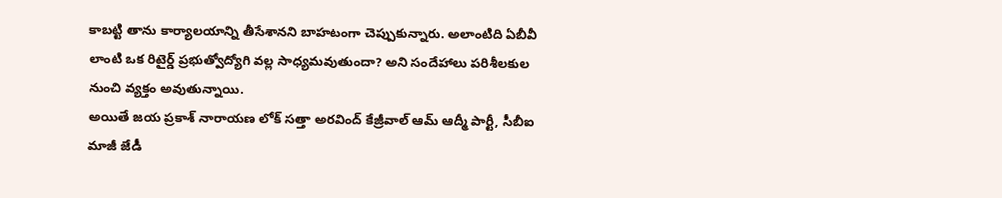కాబట్టి తాను కార్యాలయాన్ని తీసేశానని బాహటంగా చెప్పుకున్నారు. అలాంటిది ఏబీవీ లాంటి ఒక రిటైర్డ్ ప్రభుత్వోద్యోగి వల్ల సాధ్యమవుతుందా? అని సందేహాలు పరిశీలకుల నుంచి వ్యక్తం అవుతున్నాయి.
అయితే జయ ప్రకాశ్ నారాయణ లోక్ సత్తా అరవింద్ కేజ్రీవాల్ ఆమ్ ఆద్మీ పార్టీ, సీబీఐ మాజీ జేడీ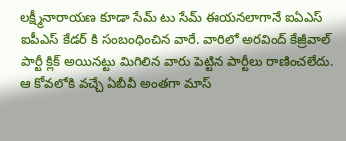లక్ష్మీనారాయణ కూడా సేమ్ టు సేమ్ ఈయనలాగానే ఐఏఎస్ ఐపీఎస్ కేడర్ కి సంబంధించిన వారే. వారిలో అరవింద్ కేజ్రీవాల్ పార్టీ క్లిక్ అయినట్టు మిగిలిన వారు పెట్టిన పార్టీలు రాణించలేదు. ఆ కోవలోకి వచ్చే ఏబీవీ అంతగా మాస్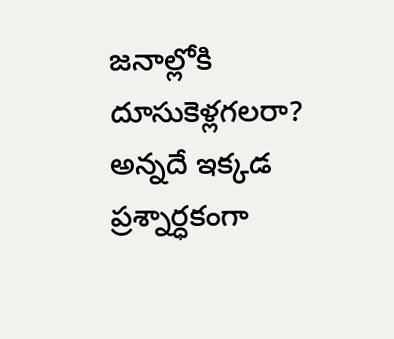జనాల్లోకి దూసుకెళ్లగలరా? అన్నదే ఇక్కడ ప్రశ్నార్ధకంగా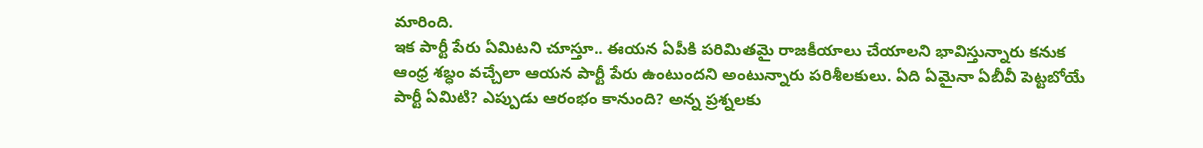మారింది.
ఇక పార్టీ పేరు ఏమిటని చూస్తూ.. ఈయన ఏపీకి పరిమితమై రాజకీయాలు చేయాలని భావిస్తున్నారు కనుక ఆంధ్ర శబ్ధం వచ్చేలా ఆయన పార్టీ పేరు ఉంటుందని అంటున్నారు పరిశీలకులు. ఏది ఏమైనా ఏబీవీ పెట్టబోయే పార్టీ ఏమిటి? ఎప్పుడు ఆరంభం కానుంది? అన్న ప్రశ్నలకు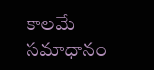కాలమే సమాధానం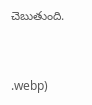చెబుతుంది.


.webp)